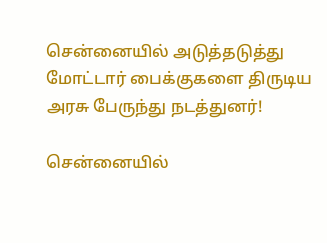சென்னையில் அடுத்தடுத்து மோட்டார் பைக்குகளை திருடிய அரசு பேருந்து நடத்துனர்!

சென்னையில்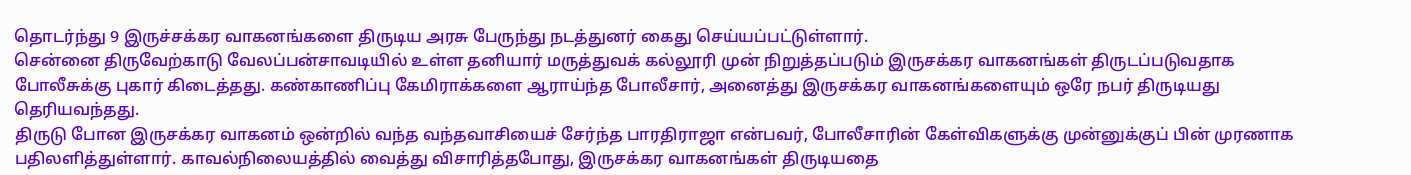தொடர்ந்து 9 இருச்சக்கர வாகனங்களை திருடிய அரசு பேருந்து நடத்துனர் கைது செய்யப்பட்டுள்ளார்.
சென்னை திருவேற்காடு வேலப்பன்சாவடியில் உள்ள தனியார் மருத்துவக் கல்லூரி முன் நிறுத்தப்படும் இருசக்கர வாகனங்கள் திருடப்படுவதாக போலீசுக்கு புகார் கிடைத்தது. கண்காணிப்பு கேமிராக்களை ஆராய்ந்த போலீசார், அனைத்து இருசக்கர வாகனங்களையும் ஒரே நபர் திருடியது தெரியவந்தது.
திருடு போன இருசக்கர வாகனம் ஒன்றில் வந்த வந்தவாசியைச் சேர்ந்த பாரதிராஜா என்பவர், போலீசாரின் கேள்விகளுக்கு முன்னுக்குப் பின் முரணாக பதிலளித்துள்ளார். காவல்நிலையத்தில் வைத்து விசாரித்தபோது, இருசக்கர வாகனங்கள் திருடியதை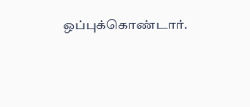ஒப்புக்கொண்டார்.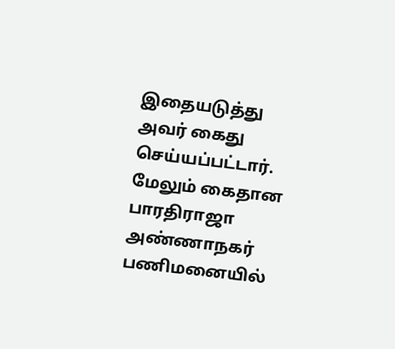இதையடுத்து அவர் கைது செய்யப்பட்டார்.
மேலும் கைதான பாரதிராஜா அண்ணாநகர் பணிமனையில்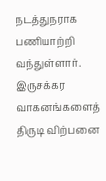நடத்துநராக பணியாற்றி வந்துள்ளார். இருசக்கர வாகனங்களைத் திருடி விற்பனை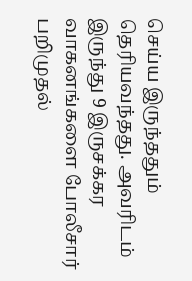செய்ய இருந்ததும் தெரியவந்தது. அவரிடம் இருந்து 9 இருசக்கர வாகனங்களை போலீசார் பறிமுதல்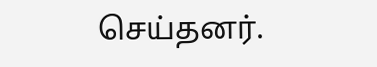செய்தனர்.